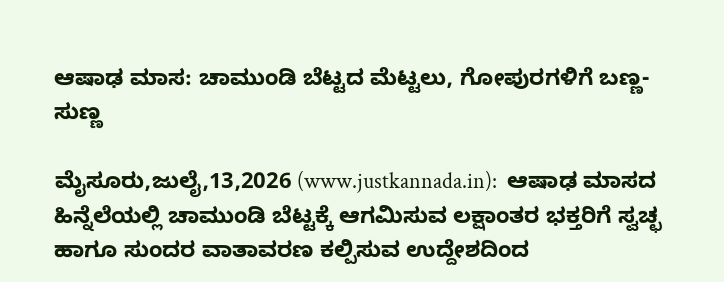ಆಷಾಢ ಮಾಸ: ಚಾಮುಂಡಿ ಬೆಟ್ಟದ ಮೆಟ್ಟಲು, ಗೋಪುರಗಳಿಗೆ ಬಣ್ಣ-ಸುಣ್ಣ

ಮೈಸೂರು,ಜುಲೈ,13,2026 (www.justkannada.in):  ಆಷಾಢ ಮಾಸದ ಹಿನ್ನೆಲೆಯಲ್ಲಿ ಚಾಮುಂಡಿ ಬೆಟ್ಟಕ್ಕೆ ಆಗಮಿಸುವ ಲಕ್ಷಾಂತರ ಭಕ್ತರಿಗೆ ಸ್ವಚ್ಛ ಹಾಗೂ ಸುಂದರ ವಾತಾವರಣ ಕಲ್ಪಿಸುವ ಉದ್ದೇಶದಿಂದ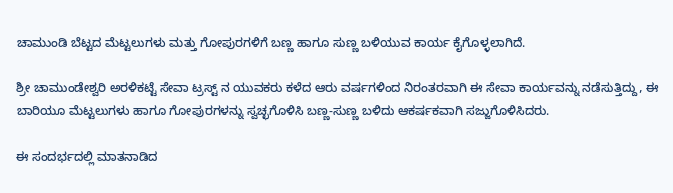ಚಾಮುಂಡಿ ಬೆಟ್ಟದ ಮೆಟ್ಟಲುಗಳು ಮತ್ತು ಗೋಪುರಗಳಿಗೆ ಬಣ್ಣ ಹಾಗೂ ಸುಣ್ಣ ಬಳಿಯುವ ಕಾರ್ಯ ಕೈಗೊಳ್ಳಲಾಗಿದೆ.

ಶ್ರೀ ಚಾಮುಂಡೇಶ್ವರಿ ಅರಳಿಕಟ್ಟೆ ಸೇವಾ ಟ್ರಸ್ಟ್‌ ನ ಯುವಕರು ಕಳೆದ ಆರು ವರ್ಷಗಳಿಂದ ನಿರಂತರವಾಗಿ ಈ ಸೇವಾ ಕಾರ್ಯವನ್ನು ನಡೆಸುತ್ತಿದ್ದು, ಈ ಬಾರಿಯೂ ಮೆಟ್ಟಲುಗಳು ಹಾಗೂ ಗೋಪುರಗಳನ್ನು ಸ್ವಚ್ಛಗೊಳಿಸಿ ಬಣ್ಣ-ಸುಣ್ಣ ಬಳಿದು ಆಕರ್ಷಕವಾಗಿ ಸಜ್ಜುಗೊಳಿಸಿದರು.

ಈ ಸಂದರ್ಭದಲ್ಲಿ ಮಾತನಾಡಿದ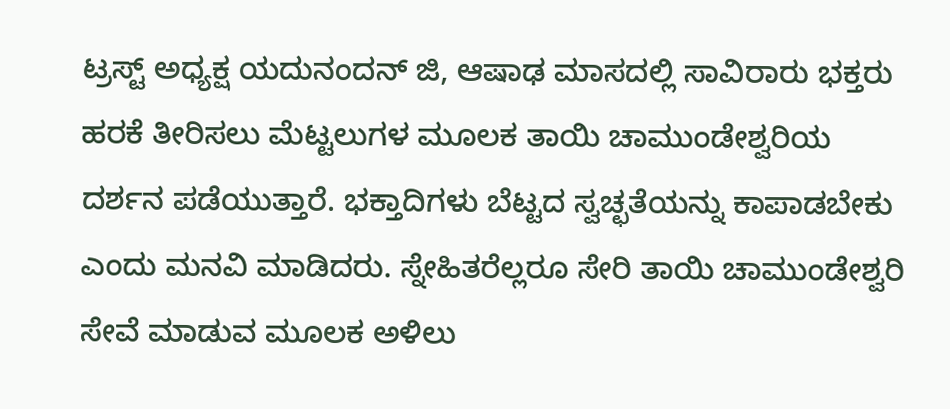ಟ್ರಸ್ಟ್ ಅಧ್ಯಕ್ಷ ಯದುನಂದನ್ ಜಿ, ಆಷಾಢ ಮಾಸದಲ್ಲಿ ಸಾವಿರಾರು ಭಕ್ತರು ಹರಕೆ ತೀರಿಸಲು ಮೆಟ್ಟಲುಗಳ ಮೂಲಕ ತಾಯಿ ಚಾಮುಂಡೇಶ್ವರಿಯ ದರ್ಶನ ಪಡೆಯುತ್ತಾರೆ. ಭಕ್ತಾದಿಗಳು ಬೆಟ್ಟದ ಸ್ವಚ್ಛತೆಯನ್ನು ಕಾಪಾಡಬೇಕು ಎಂದು ಮನವಿ ಮಾಡಿದರು. ಸ್ನೇಹಿತರೆಲ್ಲರೂ ಸೇರಿ ತಾಯಿ ಚಾಮುಂಡೇಶ್ವರಿ ಸೇವೆ ಮಾಡುವ ಮೂಲಕ ಅಳಿಲು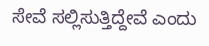ಸೇವೆ ಸಲ್ಲಿಸುತ್ತಿದ್ದೇವೆ ಎಂದು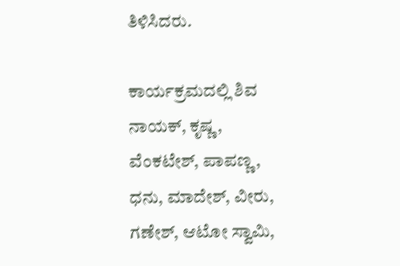ತಿಳಿಸಿದರು.

ಕಾರ್ಯಕ್ರಮದಲ್ಲಿ ಶಿವ ನಾಯಕ್, ಕೃಷ್ಣ, ವೆಂಕಟೇಶ್, ಪಾಪಣ್ಣ, ಧನು, ಮಾದೇಶ್, ವೀರು, ಗಣೇಶ್, ಆಟೋ ಸ್ವಾಮಿ,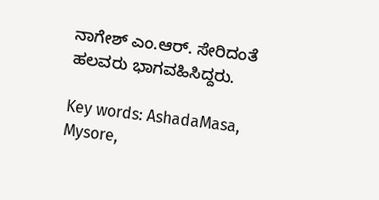ನಾಗೇಶ್ ಎಂ.ಆರ್. ಸೇರಿದಂತೆ ಹಲವರು ಭಾಗವಹಿಸಿದ್ದರು.

Key words: AshadaMasa, Mysore,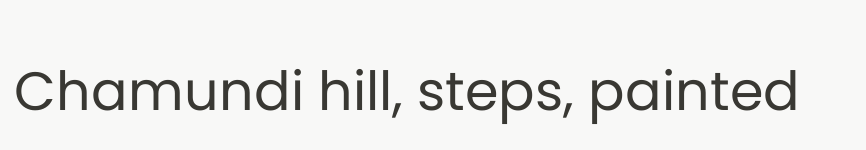Chamundi hill, steps, painted